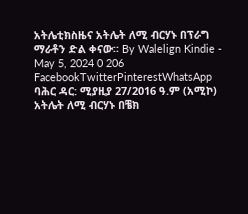አትሌቲክስዜና አትሌት ለሚ ብርሃኑ በፕራግ ማራቶን ድል ቀናው። By Walelign Kindie - May 5, 2024 0 206 FacebookTwitterPinterestWhatsApp ባሕር ዳር: ሚያዚያ 27/2016 ዓ.ም (አሚኮ) አትሌት ለሚ ብርሃኑ በቼክ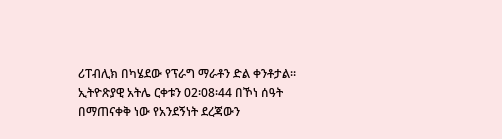ሪፐብሊክ በካሄደው የፕራግ ማራቶን ድል ቀንቶታል። ኢትዮጽያዊ አትሌ ርቀቱን 02፡08፡44 በኾነ ሰዓት በማጠናቀቅ ነው የአንደኝነት ደረጃውን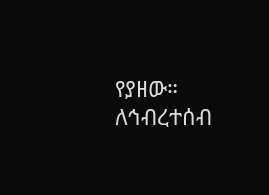የያዘው። ለኅብረተሰብ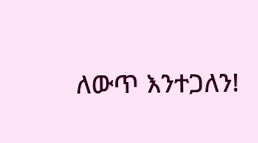ለውጥ እንተጋለን!